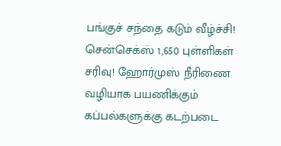பங்குச் சந்தை கடும் வீழ்ச்சி! சென்செக்ஸ் 1,650 புள்ளிகள் சரிவு! ஹோர்முஸ் நீரிணை வழியாக பயணிக்கும் கப்பல்களுக்கு கடற்படை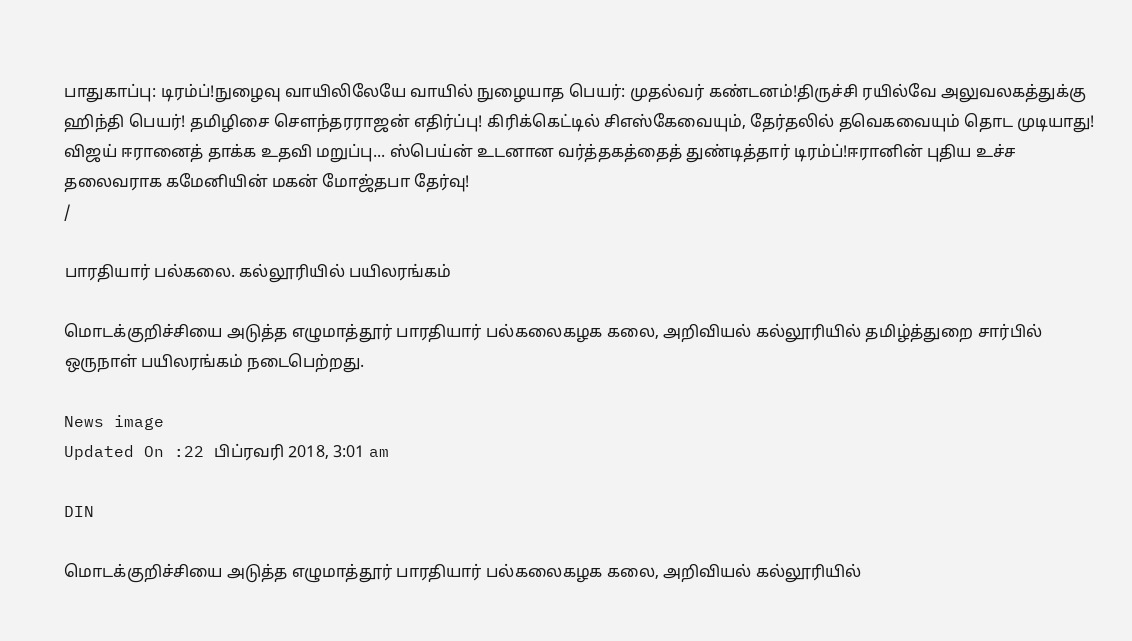பாதுகாப்பு: டிரம்ப்!நுழைவு வாயிலிலேயே வாயில் நுழையாத பெயர்: முதல்வர் கண்டனம்!திருச்சி ரயில்வே அலுவலகத்துக்கு ஹிந்தி பெயர்! தமிழிசை செளந்தரராஜன் எதிர்ப்பு! கிரிக்கெட்டில் சிஎஸ்கேவையும், தேர்தலில் தவெகவையும் தொட முடியாது! விஜய் ஈரானைத் தாக்க உதவி மறுப்பு... ஸ்பெய்ன் உடனான வர்த்தகத்தைத் துண்டித்தார் டிரம்ப்!ஈரானின் புதிய உச்ச தலைவராக கமேனியின் மகன் மோஜ்தபா தேர்வு!
/

பாரதியார் பல்கலை. கல்லூரியில் பயிலரங்கம்

மொடக்குறிச்சியை அடுத்த எழுமாத்தூர் பாரதியார் பல்கலைகழக கலை, அறிவியல் கல்லூரியில் தமிழ்த்துறை சார்பில் ஒருநாள் பயிலரங்கம் நடைபெற்றது.

News image
Updated On :22 பிப்ரவரி 2018, 3:01 am

DIN

மொடக்குறிச்சியை அடுத்த எழுமாத்தூர் பாரதியார் பல்கலைகழக கலை, அறிவியல் கல்லூரியில்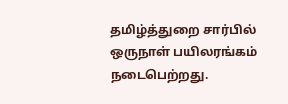தமிழ்த்துறை சார்பில் ஒருநாள் பயிலரங்கம் நடைபெற்றது.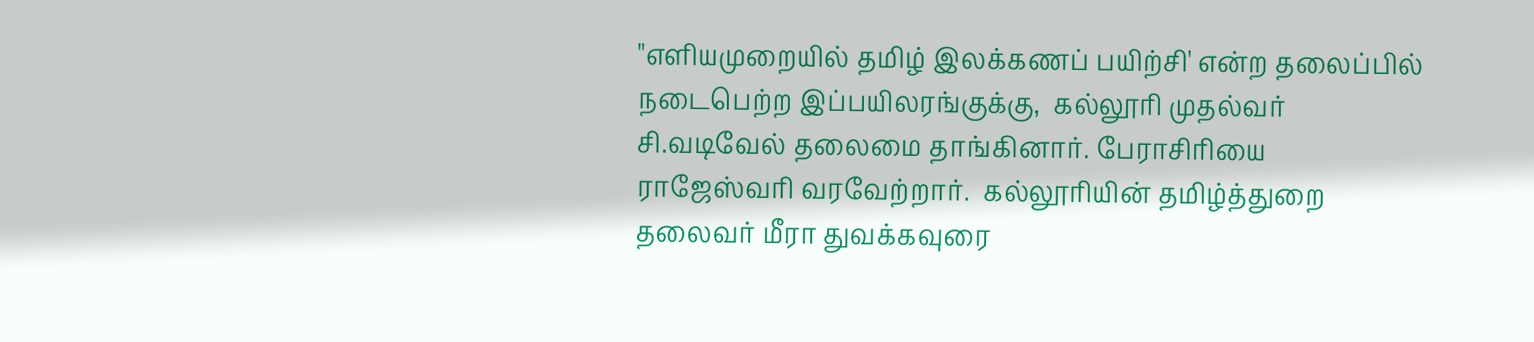"எளியமுறையில் தமிழ் இலக்கணப் பயிற்சி' என்ற தலைப்பில் நடைபெற்ற இப்பயிலரங்குக்கு,  கல்லூரி முதல்வர் சி.வடிவேல் தலைமை தாங்கினார். பேராசிரியை ராஜேஸ்வரி வரவேற்றார்.  கல்லூரியின் தமிழ்த்துறை தலைவர் மீரா துவக்கவுரை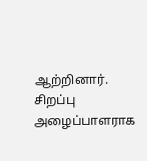ஆற்றினார்.
சிறப்பு அழைப்பாளராக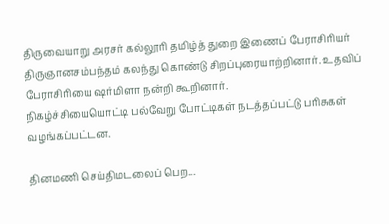திருவையாறு அரசர் கல்லூரி தமிழ்த் துறை இணைப் பேராசிரியர் திருஞானசம்பந்தம் கலந்து கொண்டு சிறப்புரையாற்றினார். உதவிப் பேராசிரியை ஷர்மிளா நன்றி கூறினார்.
நிகழ்ச்சியையொட்டி பல்வேறு போட்டிகள் நடத்தப்பட்டு பரிசுகள் வழங்கப்பட்டன.

தினமணி செய்திமடலைப் பெற...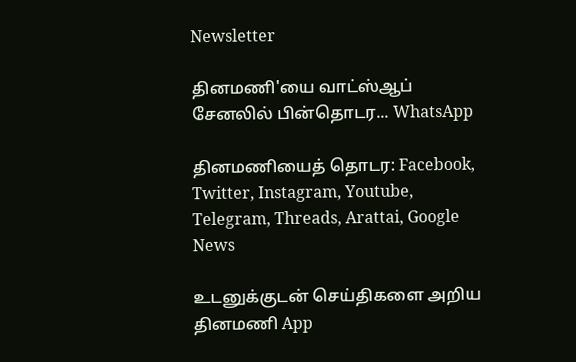Newsletter

தினமணி'யை வாட்ஸ்ஆப் சேனலில் பின்தொடர... WhatsApp

தினமணியைத் தொடர: Facebook, Twitter, Instagram, Youtube, Telegram, Threads, Arattai, Google News

உடனுக்குடன் செய்திகளை அறிய தினமணி App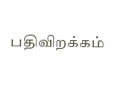பதிவிறக்கம்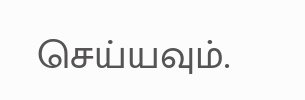செய்யவும்.